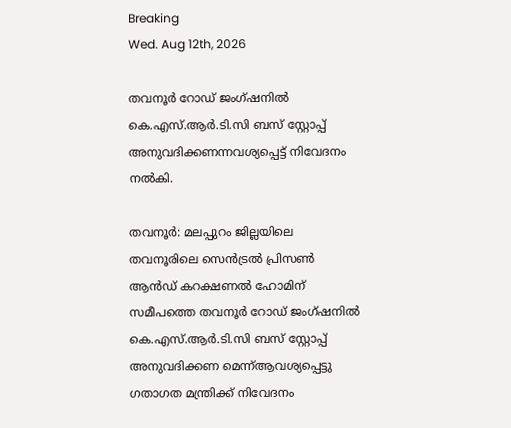Breaking
Wed. Aug 12th, 2026

തവനൂർ റോഡ് ജംഗ്ഷനിൽ കെ.എസ്.ആർ.ടി.സി ബസ് സ്റ്റോപ്പ് അനുവദിക്കണന്നവശ്യപ്പെട്ട് നിവേദനം നൽകി.

തവനൂർ: മലപ്പുറം ജില്ലയിലെ തവനൂരിലെ സെൻട്രൽ പ്രിസൺ ആൻഡ് കറക്ഷണൽ ഹോമിന് സമീപത്തെ തവനൂർ റോഡ് ജംഗ്ഷനിൽ കെ.എസ്.ആർ.ടി.സി ബസ് സ്റ്റോപ്പ് അനുവദിക്കണ മെന്ന്ആവശ്യപ്പെട്ടു ഗതാഗത മന്ത്രിക്ക് നിവേദനം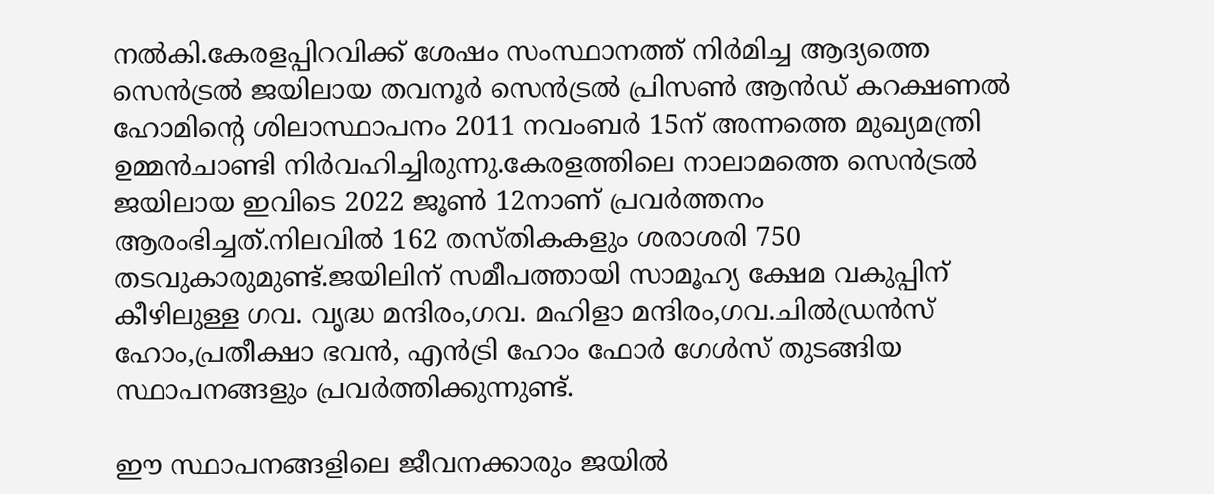നൽകി.കേരളപ്പിറവിക്ക് ശേഷം സംസ്ഥാനത്ത് നിർമിച്ച ആദ്യത്തെ സെൻട്രൽ ജയിലായ തവനൂർ സെൻട്രൽ പ്രിസൺ ആൻഡ് കറക്ഷണൽ ഹോമിന്റെ ശിലാസ്ഥാപനം 2011 നവംബർ 15ന് അന്നത്തെ മുഖ്യമന്ത്രി ഉമ്മൻചാണ്ടി നിർവഹിച്ചിരുന്നു.കേരളത്തിലെ നാലാമത്തെ സെൻട്രൽ ജയിലായ ഇവിടെ 2022 ജൂൺ 12നാണ് പ്രവർത്തനം ആരംഭിച്ചത്.നിലവിൽ 162 തസ്തികകളും ശരാശരി 750 തടവുകാരുമുണ്ട്.ജയിലിന് സമീപത്തായി സാമൂഹ്യ ക്ഷേമ വകുപ്പിന് കീഴിലുള്ള ഗവ. വൃദ്ധ മന്ദിരം,ഗവ. മഹിളാ മന്ദിരം,ഗവ.ചിൽഡ്രൻസ് ഹോം,പ്രതീക്ഷാ ഭവൻ, എൻട്രി ഹോം ഫോർ ഗേൾസ് തുടങ്ങിയ സ്ഥാപനങ്ങളും പ്രവർത്തിക്കുന്നുണ്ട്.

ഈ സ്ഥാപനങ്ങളിലെ ജീവനക്കാരും ജയിൽ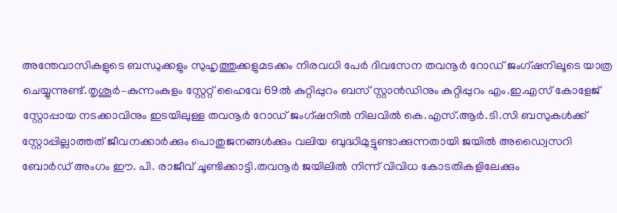അന്തേവാസികളുടെ ബന്ധുക്കളും സുഹൃത്തുക്കളുമടക്കം നിരവധി പേർ ദിവസേന തവനൂർ റോഡ് ജംഗ്ഷനിലൂടെ യാത്ര ചെയ്യുന്നുണ്ട്.തൃശൂർ–കുന്നംകുളം സ്റ്റേറ്റ് ഹൈവേ 69ൽ കുറ്റിപ്പുറം ബസ് സ്റ്റാൻഡിനും കുറ്റിപ്പുറം എം.ഇ.എസ് കോളേജ് സ്റ്റോപ്പായ നടക്കാവിനും ഇടയിലുള്ള തവനൂർ റോഡ് ജംഗ്ഷനിൽ നിലവിൽ കെ.എസ്.ആർ.ടി.സി ബസുകൾക്ക് സ്റ്റോപ്പില്ലാത്തത് ജീവനക്കാർക്കും പൊതുജനങ്ങൾക്കും വലിയ ബുദ്ധിമുട്ടുണ്ടാക്കുന്നതായി ജയിൽ അഡ്വൈസറി ബോർഡ്‌ അംഗം ഈ. പി. രാജീവ്‌ ചൂണ്ടിക്കാട്ടി.തവനൂർ ജയിലിൽ നിന്ന് വിവിധ കോടതികളിലേക്കും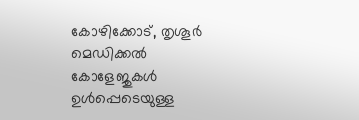കോഴിക്കോട്, തൃശൂർ മെഡിക്കൽ കോളേജുകൾ ഉൾപ്പെടെയുള്ള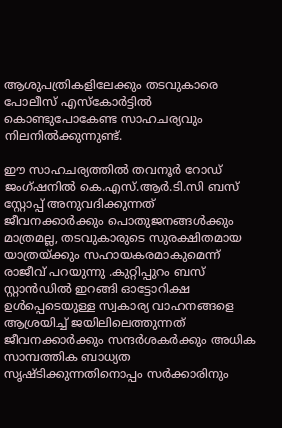ആശുപത്രികളിലേക്കും തടവുകാരെ പോലീസ് എസ്കോർട്ടിൽ കൊണ്ടുപോകേണ്ട സാഹചര്യവും നിലനിൽക്കുന്നുണ്ട്.

ഈ സാഹചര്യത്തിൽ തവനൂർ റോഡ് ജംഗ്ഷനിൽ കെ.എസ്.ആർ.ടി.സി ബസ് സ്റ്റോപ്പ് അനുവദിക്കുന്നത് ജീവനക്കാർക്കും പൊതുജനങ്ങൾക്കും മാത്രമല്ല, തടവുകാരുടെ സുരക്ഷിതമായ യാത്രയ്ക്കും സഹായകരമാകുമെന്ന് രാജീവ്‌ പറയുന്നു .കുറ്റിപ്പുറം ബസ് സ്റ്റാൻഡിൽ ഇറങ്ങി ഓട്ടോറിക്ഷ ഉൾപ്പെടെയുള്ള സ്വകാര്യ വാഹനങ്ങളെ ആശ്രയിച്ച് ജയിലിലെത്തുന്നത് ജീവനക്കാർക്കും സന്ദർശകർക്കും അധിക സാമ്പത്തിക ബാധ്യത സൃഷ്ടിക്കുന്നതിനൊപ്പം സർക്കാരിനും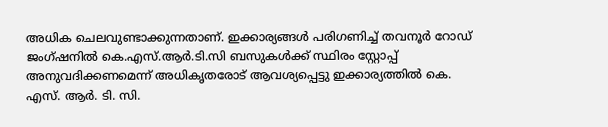അധിക ചെലവുണ്ടാക്കുന്നതാണ്. ഇക്കാര്യങ്ങൾ പരിഗണിച്ച് തവനൂർ റോഡ് ജംഗ്ഷനിൽ കെ.എസ്.ആർ.ടി.സി ബസുകൾക്ക് സ്ഥിരം സ്റ്റോപ്പ് അനുവദിക്കണമെന്ന് അധികൃതരോട് ആവശ്യപ്പെട്ടു ഇക്കാര്യത്തിൽ കെ. എസ്. ആർ. ടി. സി.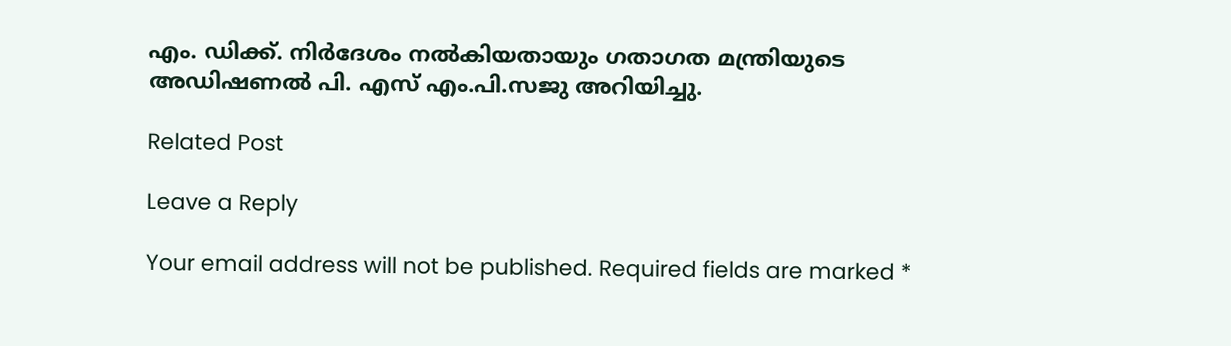എം. ഡിക്ക്. നിർദേശം നൽകിയതായും ഗതാഗത മന്ത്രിയുടെ അഡിഷണൽ പി. എസ് എം.പി.സജു അറിയിച്ചു.

Related Post

Leave a Reply

Your email address will not be published. Required fields are marked *